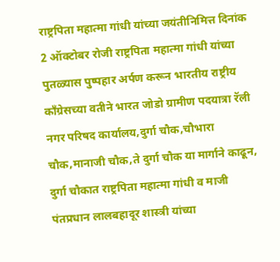राष्ट्रपिता महात्मा गांधी यांच्या जयंतीनिमित्त दिनांक 2 ऑक्टोबर रोजी राष्ट्रपिता महात्मा गांधी यांच्या पुतळ्यास पुष्पहार अर्पण करून भारतीय राष्ट्रीय काँग्रेसच्या वतीने भारत जोडो ग्रामीण पदयात्रा रॅली नगर परिषद कार्यालय,दुर्गा चौक,चौभारा चौक,मानाजी चौक,ते दुर्गा चौक या मार्गाने काढून, दुर्गा चौकात राष्ट्रपिता महात्मा गांधी व माजी पंतप्रधान लालबहादूर शास्त्री यांच्या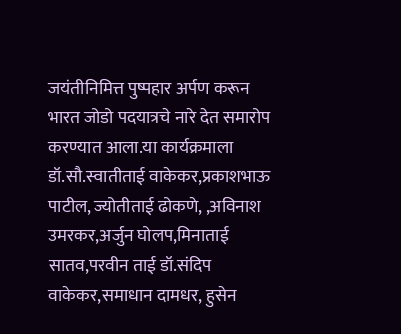जयंतीनिमित्त पुष्पहार अर्पण करून भारत जोडो पदयात्रचे नारे देत समारोप करण्यात आला.या कार्यक्रमाला डॉ.सौ.स्वातीताई वाकेकर,प्रकाशभाऊ पाटील, ज्योतीताई ढोकणे, ,अविनाश उमरकर,अर्जुन घोलप,मिनाताई सातव,परवीन ताई डॉ.संदिप वाकेकर,समाधान दामधर, हुसेन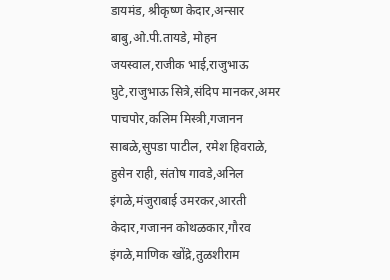डायमंड, श्रीकृष्ण केदार,अन्सार बाबु,ओ.पी.तायडे, मोहन जयस्वाल,राजीक भाई,राजुभाऊ घुटे,राजुभाऊ सित्रे,संदिप मानकर,अमर पाचपोर,कलिम मिस्त्री,गजानन साबळे,सुपडा पाटील, रमेश हिवराळे, हुसेन राही, संतोष गावडे,अनिल इंगळे,मंजुराबाई उमरकर,आरती केदार,गजानन कोथळकार,गौरव इंगळे,माणिक खोंद्रे,तुळशीराम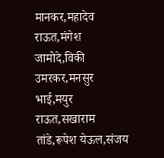मानकर,महादेव राऊत,मंगेश जामोदे,विकी उमरकर,मनसुर भाई,मयुर राऊत,सखाराम तांडे,रूपेश येऊल,संजय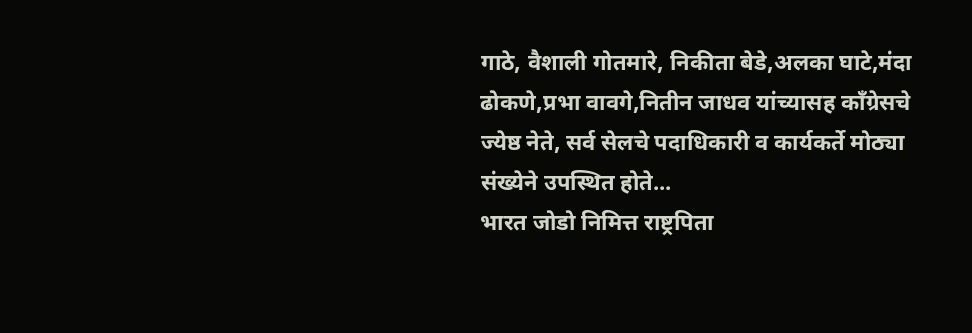गाठे, वैशाली गोतमारे, निकीता बेडे,अलका घाटे,मंदा ढोकणे,प्रभा वावगे,नितीन जाधव यांच्यासह काँग्रेसचे ज्येष्ठ नेते, सर्व सेलचे पदाधिकारी व कार्यकर्ते मोठ्या संख्येने उपस्थित होते...
भारत जोडो निमित्त राष्ट्रपिता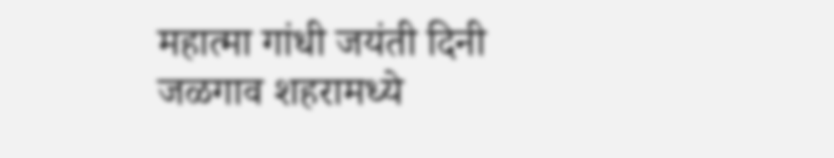महात्मा गांधी जयंती दिनी जळगाव शहरामध्ये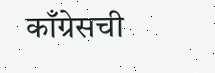काँग्रेसची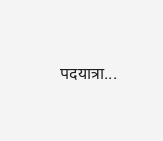पदयात्रा...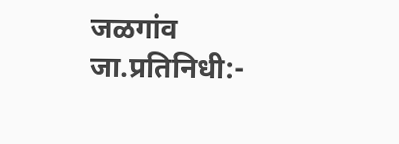जळगांव जा.प्रतिनिधी:-